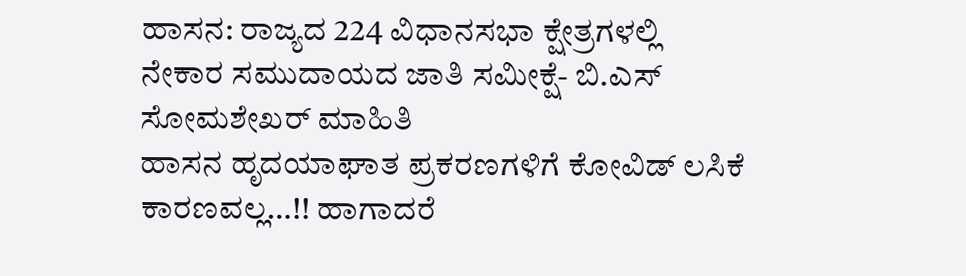ಹಾಸನ: ರಾಜ್ಯದ 224 ವಿಧಾನಸಭಾ ಕ್ಷೇತ್ರಗಳಲ್ಲಿ ನೇಕಾರ ಸಮುದಾಯದ ಜಾತಿ ಸಮೀಕ್ಷೆ- ಬಿ.ಎಸ್ ಸೋಮಶೇಖರ್ ಮಾಹಿತಿ
ಹಾಸನ ಹೃದಯಾಘಾತ ಪ್ರಕರಣಗಳಿಗೆ ಕೋವಿಡ್ ಲಸಿಕೆ ಕಾರಣವಲ್ಲ…!! ಹಾಗಾದರೆ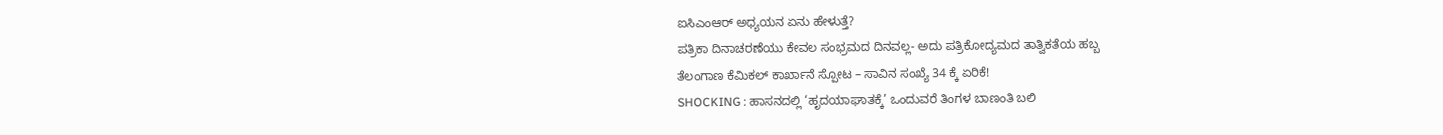ಐಸಿಎಂಆರ್ ಅಧ್ಯಯನ ಏನು ಹೇಳುತ್ತೆ?
ಪತ್ರಿಕಾ ದಿನಾಚರಣೆಯು ಕೇವಲ ಸಂಭ್ರಮದ ದಿನವಲ್ಲ- ಅದು ಪತ್ರಿಕೋದ್ಯಮದ ತಾತ್ವಿಕತೆಯ ಹಬ್ಬ
ತೆಲಂಗಾಣ ಕೆಮಿಕಲ್ ಕಾರ್ಖಾನೆ ಸ್ಪೋಟ – ಸಾವಿನ ಸಂಖ್ಯೆ 34 ಕ್ಕೆ ಏರಿಕೆ!
SHOCKING : ಹಾಸನದಲ್ಲಿ ‘ಹೃದಯಾಘಾತಕ್ಕೆ’ ಒಂದುವರೆ ತಿಂಗಳ ಬಾಣಂತಿ ಬಲಿ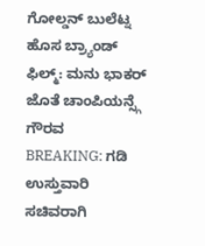ಗೋಲ್ಡನ್ ಬುಲೆಟ್ನ ಹೊಸ ಬ್ರ್ಯಾಂಡ್ ಫಿಲ್ಮ್: ಮನು ಭಾಕರ್ ಜೊತೆ ಚಾಂಪಿಯನ್ಸ್ಗೆ ಗೌರವ
BREAKING: ಗಡಿ ಉಸ್ತುವಾರಿ ಸಚಿವರಾಗಿ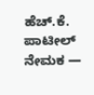ಹೆಚ್.ಕೆ. ಪಾಟೀಲ್ ನೇಮಕ —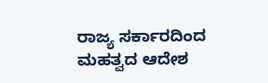ರಾಜ್ಯ ಸರ್ಕಾರದಿಂದ ಮಹತ್ವದ ಆದೇಶ